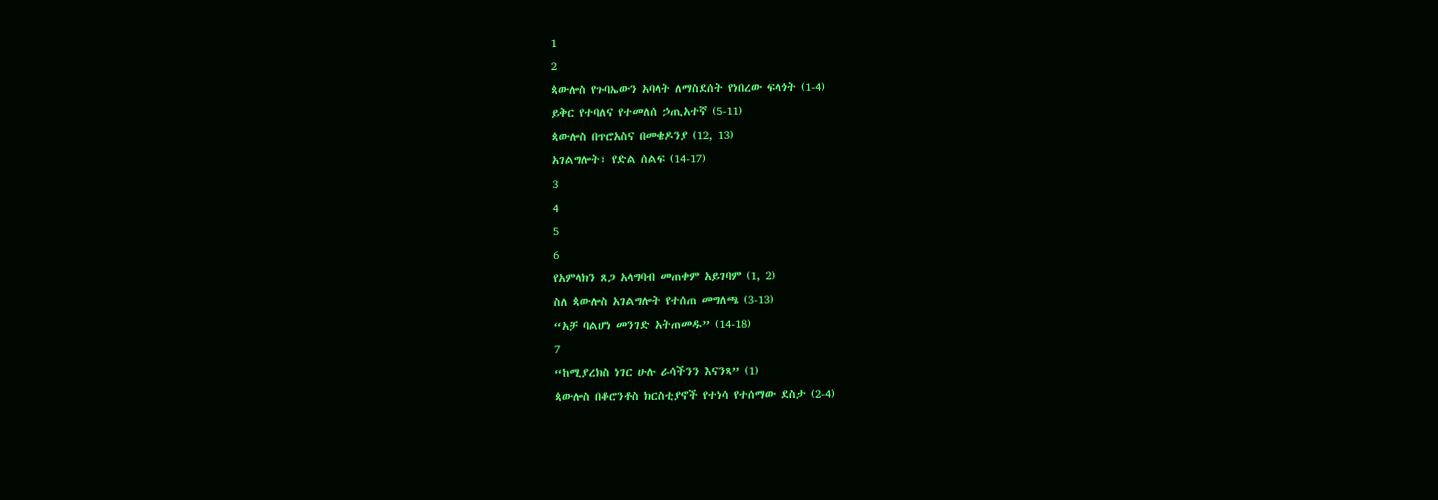1
2
ጳውሎስ የጉባኤውን አባላት ለማስደሰት የነበረው ፍላጎት (1-4)
ይቅር የተባለና የተመለሰ ኃጢአተኛ (5-11)
ጳውሎስ በጥሮአስና በመቄዶንያ (12, 13)
አገልግሎት፣ የድል ሰልፍ (14-17)
3
4
5
6
የአምላክን ጸጋ አላግባብ መጠቀም አይገባም (1, 2)
ስለ ጳውሎስ አገልግሎት የተሰጠ መግለጫ (3-13)
“አቻ ባልሆነ መንገድ አትጠመዱ” (14-18)
7
“ከሚያረክስ ነገር ሁሉ ራሳችንን እናንጻ” (1)
ጳውሎስ በቆሮንቶስ ክርስቲያኖች የተነሳ የተሰማው ደስታ (2-4)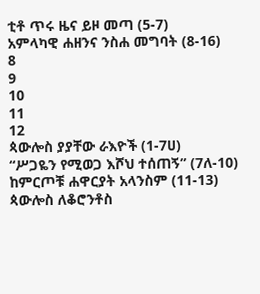ቲቶ ጥሩ ዜና ይዞ መጣ (5-7)
አምላካዊ ሐዘንና ንስሐ መግባት (8-16)
8
9
10
11
12
ጳውሎስ ያያቸው ራእዮች (1-7ሀ)
“ሥጋዬን የሚወጋ እሾህ ተሰጠኝ” (7ለ-10)
ከምርጦቹ ሐዋርያት አላንስም (11-13)
ጳውሎስ ለቆሮንቶስ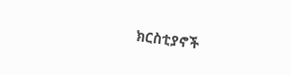ክርስቲያኖች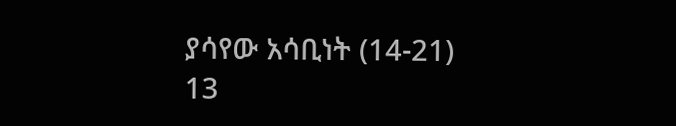ያሳየው አሳቢነት (14-21)
13